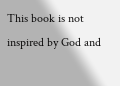This book is not inspired by God and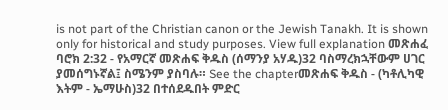is not part of the Christian canon or the Jewish Tanakh. It is shown only for historical and study purposes. View full explanation መጽሐፈ ባሮክ 2:32 - የአማርኛ መጽሐፍ ቅዱስ (ሰማንያ አሃዱ)32 ባስማረክኋቸውም ሀገር ያመሰግኑኛል፤ ስሜንም ያስባሉ። See the chapterመጽሐፍ ቅዱስ - (ካቶሊካዊ እትም - ኤማሁስ)32 በተሰደዱበት ምድር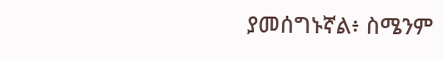ያመሰግኑኛል፥ ስሜንም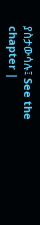ያስታውሳሉ፤ See the chapter |